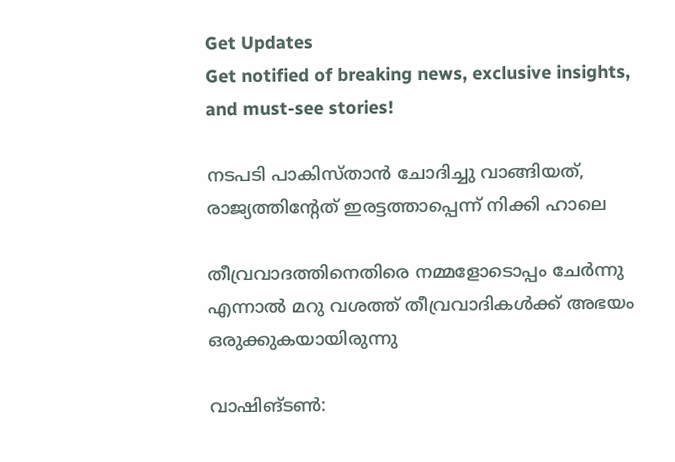Get Updates
Get notified of breaking news, exclusive insights, and must-see stories!

നടപടി പാകിസ്താൻ ചോദിച്ചു വാങ്ങിയത്, രാജ്യത്തിന്റേത് ഇരട്ടത്താപ്പെന്ന് നിക്കി ഹാലെ

തീവ്രവാദത്തിനെതിരെ നമ്മളോടൊപ്പം ചേർന്നു എന്നാൽ മറു വശത്ത് തീവ്രവാദികൾക്ക് അഭയം ഒരുക്കുകയായിരുന്നു

വാഷിങ്ടൺ: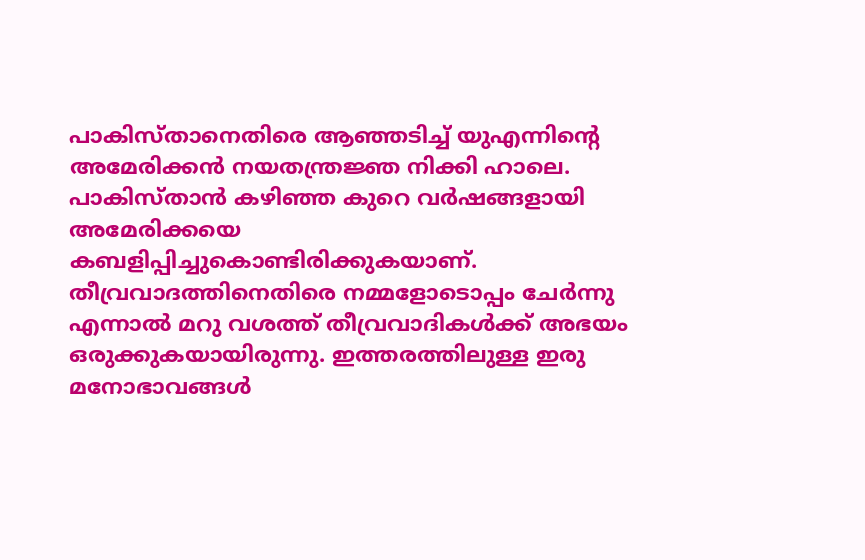പാകിസ്താനെതിരെ ആഞ്ഞടിച്ച് യുഎന്നിന്റെ അമേരിക്കൻ നയതന്ത്രജ്ഞ നിക്കി ഹാലെ. പാകിസ്താൻ കഴിഞ്ഞ കുറെ വർഷങ്ങളായി അമേരിക്കയെ കബളിപ്പിച്ചുകൊണ്ടിരിക്കുകയാണ്. തീവ്രവാദത്തിനെതിരെ നമ്മളോടൊപ്പം ചേർന്നു എന്നാൽ മറു വശത്ത് തീവ്രവാദികൾക്ക് അഭയം ഒരുക്കുകയായിരുന്നു. ഇത്തരത്തിലുള്ള ഇരു മനോഭാവങ്ങൾ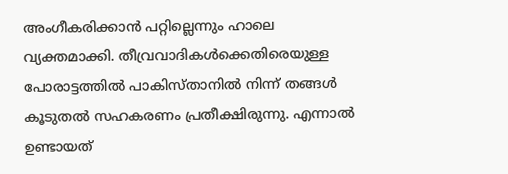അംഗീകരിക്കാൻ പറ്റില്ലെന്നും ഹാലെ വ്യക്തമാക്കി. തീവ്രവാദികൾക്കെതിരെയുള്ള പോരാട്ടത്തിൽ പാകിസ്താനിൽ നിന്ന് തങ്ങൾ കൂടുതൽ സഹകരണം പ്രതീക്ഷിരുന്നു. എന്നാൽ ഉണ്ടായത്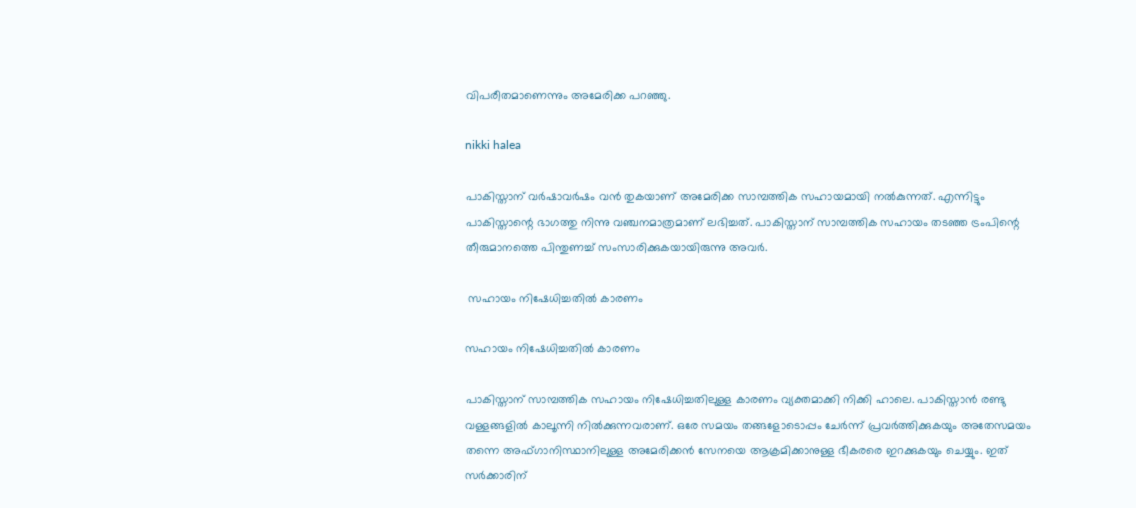വിപരീതമാണെന്നും അമേരിക്ക പറഞ്ഞു.

nikki halea

പാകിസ്താന് വർഷാവർഷം വൻ തുകയാണ് അമേരിക്ക സാമ്പത്തിക സഹായമായി നൽകുന്നത്. എന്നിട്ടും പാകിസ്താന്റെ ഭാഗത്തു നിന്നു വഞ്ചനമാത്രമാണ് ലഭിച്ചത്. പാകിസ്താന് സാമ്പത്തിക സഹായം തടഞ്ഞ ട്രംപിന്റെ തീരുമാനത്തെ പിന്തുണച്ച് സംസാരിക്കുകയായിരുന്നു അവർ.

 സഹായം നിഷേധിച്ചതിൽ കാരണം

സഹായം നിഷേധിച്ചതിൽ കാരണം

പാകിസ്താന് സാമ്പത്തിക സഹായം നിഷേധിച്ചതിലുള്ള കാരണം വ്യക്തമാക്കി നിക്കി ഹാലെ. പാകിസ്താൻ രണ്ടു വള്ളങ്ങളിൽ കാലൂന്നി നിൽക്കുന്നവരാണ്. ഒരേ സമയം തങ്ങളോടൊപ്പം ചേർന്ന് പ്രവർത്തിക്കുകയും അതേസമയം തന്നെ അഫ്ഗാനിസ്ഥാനിലുള്ള അമേരിക്കൻ സേനയെ ആക്രമിക്കാനുള്ള ഭീകരരെ ഇറക്കുകയും ചെയ്യും. ഇത് സർക്കാരിന്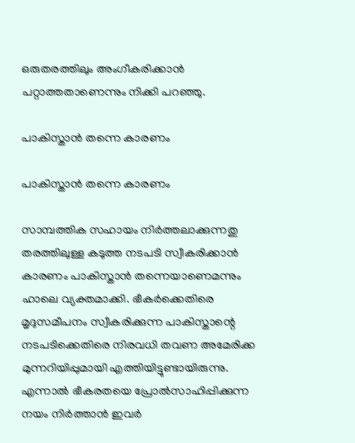ഒരുതരത്തിലും അംഗീകരിക്കാൻ പറ്റാത്തതാണെന്നും നിക്കി പറ‍ഞ്ഞു.

പാകിസ്താൻ തന്നെ കാരണം

പാകിസ്താൻ തന്നെ കാരണം

സാമ്പത്തിക സഹായം നിർത്തലാക്കുന്നതു തരത്തിലുള്ള കടുത്ത നടപടി സ്വീകരിക്കാൻ കാരണം പാകിസ്താൻ തന്നെയാണെമന്നും ഹാലെ വ്യക്തമാക്കി. ഭീകർക്കെതിരെ മൃദുസമീപനം സ്വീകരിക്കുന്ന പാകിസ്താന്റെ നടപടിക്കെതിരെ നിരവധി തവണ അമേരിക്ക മുന്നറിയിപ്പുമായി എത്തിയിട്ടുണ്ടായിരുന്നു. എന്നാൽ ഭീകരതയെ പ്രോൽസാഹിപ്പിക്കുന്ന നയം നിർത്താൻ ഇവർ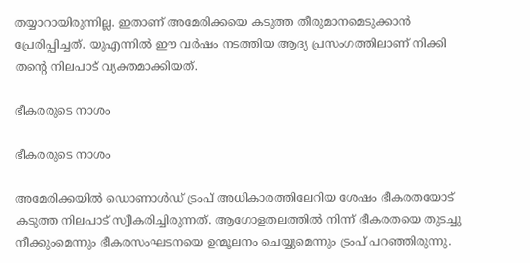തയ്യാറായിരുന്നില്ല. ഇതാണ് അമേരിക്കയെ കടുത്ത തീരുമാനമെടുക്കാൻ പ്രേരിപ്പിച്ചത്. യുഎന്നിൽ ഈ വർഷം നടത്തിയ ആദ്യ പ്രസംഗത്തിലാണ് നിക്കി തന്റെ നിലപാട് വ്യക്തമാക്കിയത്.

ഭീകരരുടെ നാശം

ഭീകരരുടെ നാശം

അമേരിക്കയിൽ ഡൊണാൾഡ് ട്രംപ് അധികാരത്തിലേറിയ ശേഷം ഭീകരതയോട് കടുത്ത നിലപാട് സ്വീകരിച്ചിരുന്നത്. ആഗോളതലത്തിൽ നിന്ന് ഭീകരതയെ തുടച്ചു നീക്കുംമെന്നും ഭീകരസംഘടനയെ ഉന്മൂലനം ചെയ്യുമെന്നും ട്രംപ് പറഞ്ഞിരുന്നു.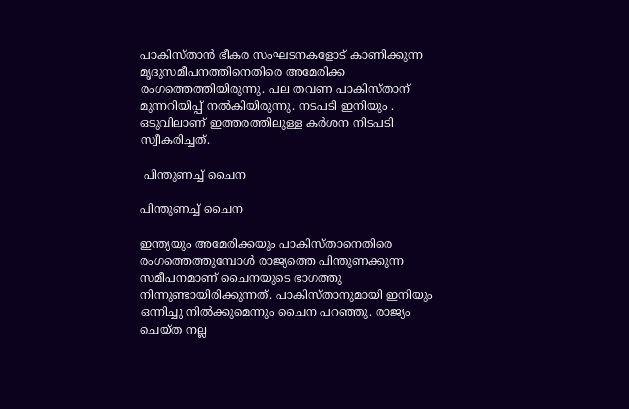പാകിസ്താൻ ഭീകര സംഘടനകളോട് കാണിക്കുന്ന മൃദുസമീപനത്തിനെതിരെ അമേരിക്ക രംഗത്തെത്തിയിരുന്നു. പല തവണ പാകിസ്താന് മുന്നറിയിപ്പ് നൽകിയിരുന്നു. നടപടി ഇനിയും . ഒടുവിലാണ് ഇത്തരത്തിലുള്ള കർശന നിടപടി സ്വീകരിച്ചത്.

 പിന്തുണച്ച് ചൈന

പിന്തുണച്ച് ചൈന

ഇന്ത്യയും അമേരിക്കയും പാകിസ്താനെതിരെ രംഗത്തെത്തുമ്പോൾ രാജ്യത്തെ പിന്തുണക്കുന്ന സമീപനമാണ് ചൈനയുടെ ഭാഗത്തു നിന്നുണ്ടായിരിക്കുന്നത്. പാകിസ്താനുമായി ഇനിയും ഒന്നിച്ചു നിൽക്കുമെന്നും ചൈന പറഞ്ഞു. രാജ്യം ചെയ്ത നല്ല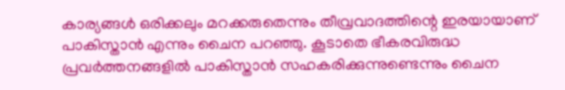കാര്യങ്ങൾ ഒരിക്കലും മറക്കരുതെന്നും തീവ്രവാദത്തിന്റെ ഇരയായാണ് പാകിസ്താൻ എന്നും ചൈന പറഞ്ഞു. കൂടാതെ ഭീകരവിരുദ്ധ പ്രവർത്തനങ്ങളിൽ പാകിസ്താൻ സഹകരിക്കുന്നുണ്ടെന്നും ചൈന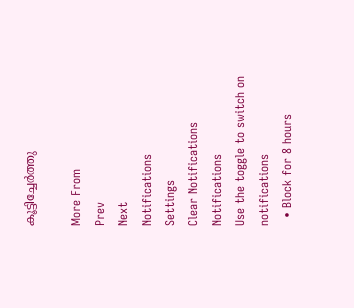കൂട്ടിച്ചേർത്തു

More From
Prev
Next
Notifications
Settings
Clear Notifications
Notifications
Use the toggle to switch on notifications
  • Block for 8 hours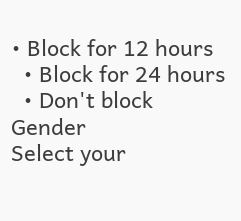• Block for 12 hours
  • Block for 24 hours
  • Don't block
Gender
Select your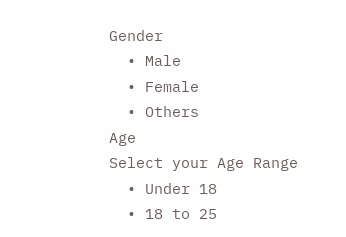Gender
  • Male
  • Female
  • Others
Age
Select your Age Range
  • Under 18
  • 18 to 25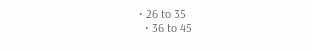• 26 to 35
  • 36 to 45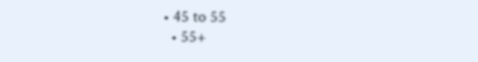• 45 to 55
  • 55+